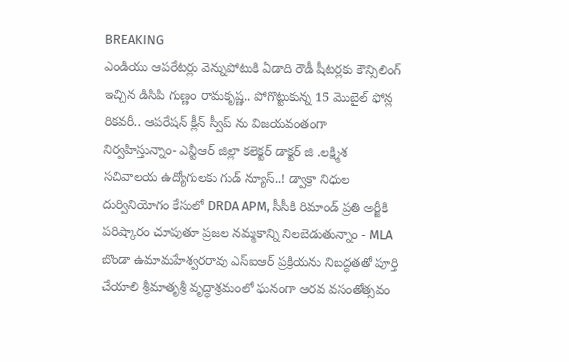BREAKING
ఎండియు ఆపరేటర్లు వెన్నుపోటుకి ఏడాది రౌడీ షీటర్లకు కౌన్సిలింగ్ ఇచ్చిన డిసిపి గుణ్ణం రామకృష్ణ.. పోగొట్టుకున్న 15 మొబైల్ ఫోన్ల రికవరీ.. ఆపరేషన్ క్లీన్ స్వీప్ ను విజయవంతంగా నిర్వహిస్తున్నాం- ఎన్టీఆర్ జిల్లా కలెక్టర్ డాక్టర్ జి .లక్ష్మిశ సచివాలయ ఉద్యోగులకు గుడ్ న్యూస్..! డ్వాక్రా నిధుల దుర్వినియోగం కేసులో DRDA APM, సీసీకి రిమాండ్ ప్రతి అర్జీకి పరిష్కారం చూపుతూ ప్రజల నమ్మకాన్ని నిలబెడుతున్నాం - MLA బొండా ఉమామహేశ్వరరావు ఎస్‌ఐఆర్ ప్రక్రియను నిబద్ధతతో పూర్తి చేయాలి శ్రీమాతృశ్రీ వృద్ధాశ్రమంలో ఘనంగా ఆరవ వసంతోత్సవం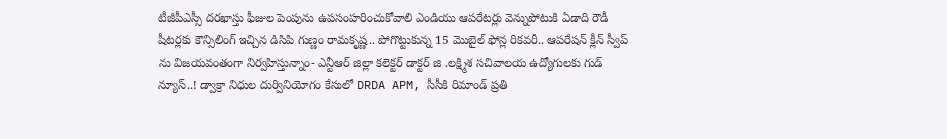టీజీపీఎస్సీ దరఖాస్తు ఫీజుల పెంపును ఉపసంహరించుకోవాలి ఎండియు ఆపరేటర్లు వెన్నుపోటుకి ఏడాది రౌడీ షీటర్లకు కౌన్సిలింగ్ ఇచ్చిన డిసిపి గుణ్ణం రామకృష్ణ.. పోగొట్టుకున్న 15 మొబైల్ ఫోన్ల రికవరీ.. ఆపరేషన్ క్లీన్ స్వీప్ ను విజయవంతంగా నిర్వహిస్తున్నాం- ఎన్టీఆర్ జిల్లా కలెక్టర్ డాక్టర్ జి .లక్ష్మిశ సచివాలయ ఉద్యోగులకు గుడ్ న్యూస్..! డ్వాక్రా నిధుల దుర్వినియోగం కేసులో DRDA APM, సీసీకి రిమాండ్ ప్రతి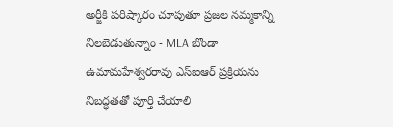అర్జీకి పరిష్కారం చూపుతూ ప్రజల నమ్మకాన్ని నిలబెడుతున్నాం - MLA బొండా ఉమామహేశ్వరరావు ఎస్‌ఐఆర్ ప్రక్రియను నిబద్ధతతో పూర్తి చేయాలి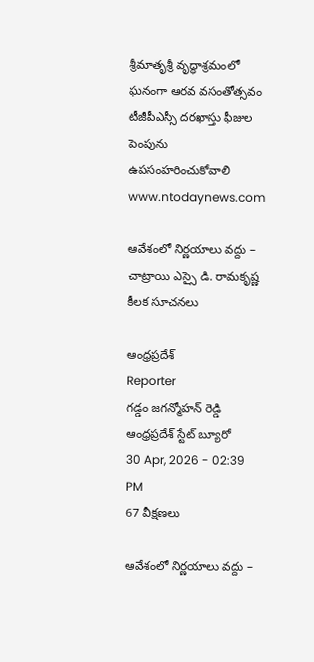శ్రీమాతృశ్రీ వృద్ధాశ్రమంలో ఘనంగా ఆరవ వసంతోత్సవం టీజీపీఎస్సీ దరఖాస్తు ఫీజుల పెంపును ఉపసంహరించుకోవాలి
www.ntodaynews.com

ఆవేశంలో నిర్ణయాలు వద్దు – చాట్రాయి ఎస్సై డి. రామకృష్ణ కీలక సూచనలు

ఆంధ్రప్రదేశ్
Reporter
గడ్డం జగన్మోహన్ రెడ్డి ఆంధ్రప్రదేశ్ స్టేట్ బ్యూరో
30 Apr, 2026 - 02:39 PM
67 వీక్షణలు

ఆవేశంలో నిర్ణయాలు వద్దు –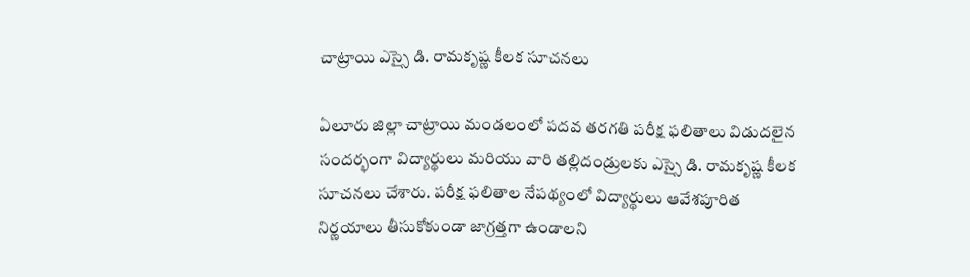చాట్రాయి ఎస్సై డి. రామకృష్ణ కీలక సూచనలు

ఏలూరు జిల్లా చాట్రాయి మండలంలో పదవ తరగతి పరీక్ష ఫలితాలు విడుదలైన సందర్భంగా విద్యార్థులు మరియు వారి తల్లిదండ్రులకు ఎస్సై డి. రామకృష్ణ కీలక సూచనలు చేశారు. పరీక్ష ఫలితాల నేపథ్యంలో విద్యార్థులు ఆవేశపూరిత నిర్ణయాలు తీసుకోకుండా జాగ్రత్తగా ఉండాలని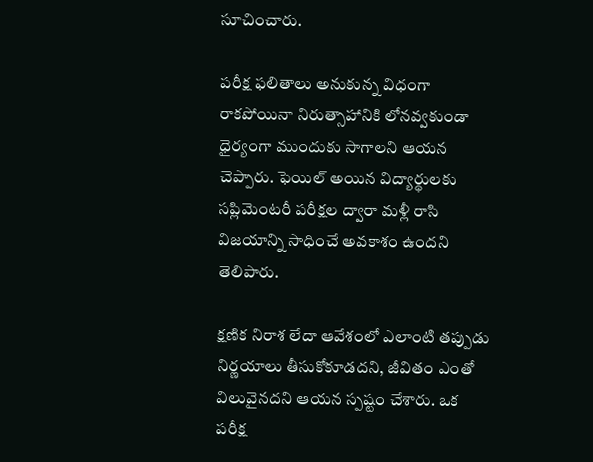సూచించారు.

పరీక్ష ఫలితాలు అనుకున్న విధంగా రాకపోయినా నిరుత్సాహానికి లోనవ్వకుండా ధైర్యంగా ముందుకు సాగాలని ఆయన చెప్పారు. ఫెయిల్ అయిన విద్యార్థులకు సప్లిమెంటరీ పరీక్షల ద్వారా మళ్లీ రాసి విజయాన్ని సాధించే అవకాశం ఉందని తెలిపారు.

క్షణిక నిరాశ లేదా ఆవేశంలో ఎలాంటి తప్పుడు నిర్ణయాలు తీసుకోకూడదని, జీవితం ఎంతో విలువైనదని ఆయన స్పష్టం చేశారు. ఒక పరీక్ష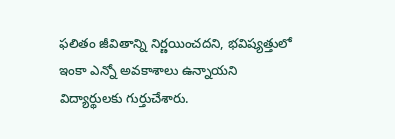ఫలితం జీవితాన్ని నిర్ణయించదని, భవిష్యత్తులో ఇంకా ఎన్నో అవకాశాలు ఉన్నాయని విద్యార్థులకు గుర్తుచేశారు.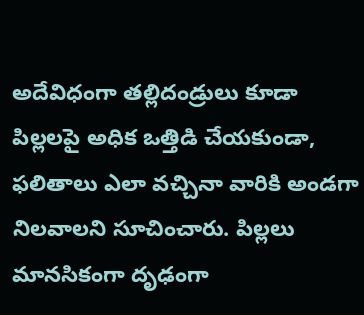అదేవిధంగా తల్లిదండ్రులు కూడా పిల్లలపై అధిక ఒత్తిడి చేయకుండా, ఫలితాలు ఎలా వచ్చినా వారికి అండగా నిలవాలని సూచించారు. పిల్లలు మానసికంగా దృఢంగా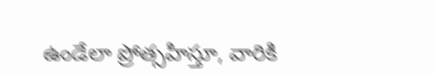ఉండేలా ప్రోత్సహిస్తూ, వారికి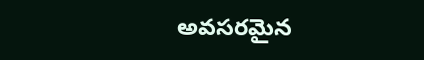అవసరమైన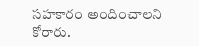సహకారం అందించాలని కోరారు.